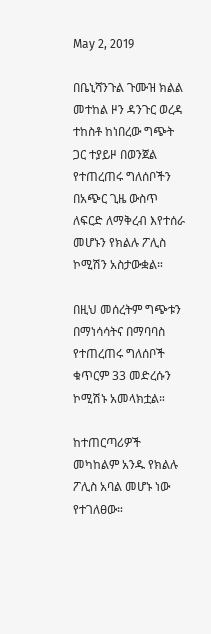May 2, 2019

በቤኒሻንጉል ጉሙዝ ክልል መተከል ዞን ዳንጉር ወረዳ ተከስቶ ከነበረው ግጭት ጋር ተያይዞ በወንጀል የተጠረጠሩ ግለሰቦችን በአጭር ጊዜ ውስጥ ለፍርድ ለማቅረብ እየተሰራ መሆኑን የክልሉ ፖሊስ ኮሚሽን አስታውቋል።

በዚህ መሰረትም ግጭቱን በማነሳሳትና በማባባስ የተጠረጠሩ ግለሰቦች ቁጥርም 33 መድረሱን ኮሚሽኑ አመላክቷል።

ከተጠርጣሪዎች መካከልም አንዱ የክልሉ ፖሊስ አባል መሆኑ ነው የተገለፀው።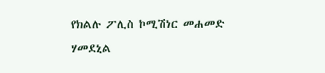የክልሉ ፖሊስ ኮሚሽነር መሐመድ ሃመደኒል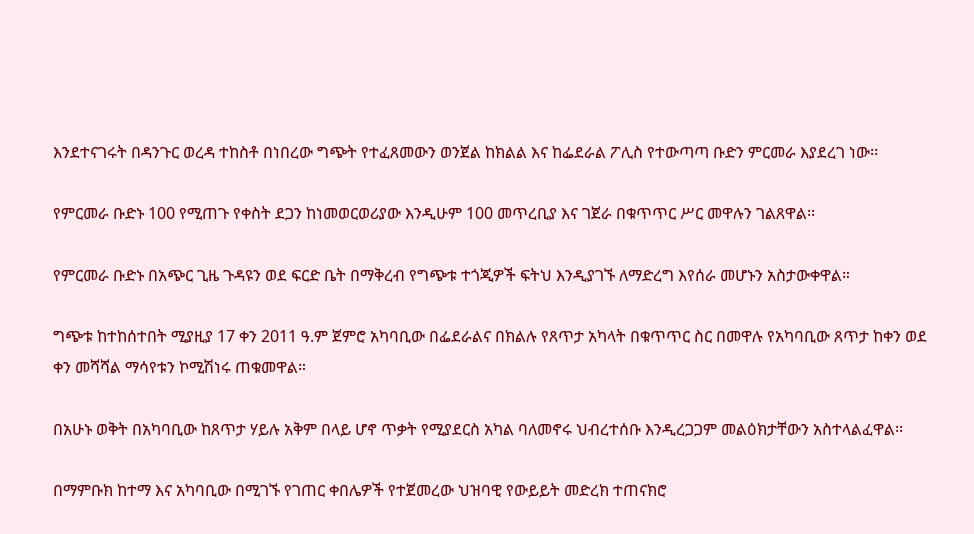እንደተናገሩት በዳንጉር ወረዳ ተከስቶ በነበረው ግጭት የተፈጸመውን ወንጀል ከክልል እና ከፌደራል ፖሊስ የተውጣጣ ቡድን ምርመራ እያደረገ ነው፡፡

የምርመራ ቡድኑ 100 የሚጠጉ የቀስት ደጋን ከነመወርወሪያው እንዲሁም 100 መጥረቢያ እና ገጀራ በቁጥጥር ሥር መዋሉን ገልጸዋል፡፡

የምርመራ ቡድኑ በአጭር ጊዜ ጉዳዩን ወደ ፍርድ ቤት በማቅረብ የግጭቱ ተጎጂዎች ፍትህ እንዲያገኙ ለማድረግ እየሰራ መሆኑን አስታውቀዋል።

ግጭቱ ከተከሰተበት ሚያዚያ 17 ቀን 2011 ዓ.ም ጀምሮ አካባቢው በፌደራልና በክልሉ የጸጥታ አካላት በቁጥጥር ስር በመዋሉ የአካባቢው ጸጥታ ከቀን ወደ ቀን መሻሻል ማሳየቱን ኮሚሽነሩ ጠቁመዋል።

በአሁኑ ወቅት በአካባቢው ከጸጥታ ሃይሉ አቅም በላይ ሆኖ ጥቃት የሚያደርስ አካል ባለመኖሩ ህብረተሰቡ እንዲረጋጋም መልዕክታቸውን አስተላልፈዋል፡፡

በማምቡክ ከተማ እና አካባቢው በሚገኙ የገጠር ቀበሌዎች የተጀመረው ህዝባዊ የውይይት መድረክ ተጠናክሮ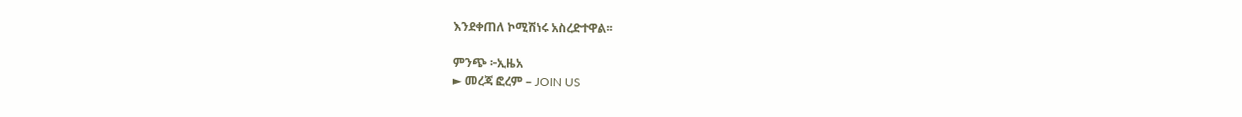እንደቀጠለ ኮሚሽነሩ አስረድተዋል፡፡

ምንጭ ፦ኢዜአ
► መረጃ ፎረም – JOIN US